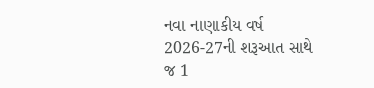નવા નાણાકીય વર્ષ 2026-27ની શરૂઆત સાથે જ 1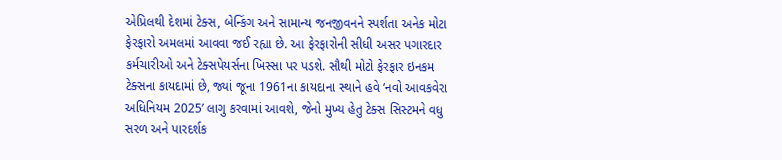એપ્રિલથી દેશમાં ટેક્સ, બેન્કિંગ અને સામાન્ય જનજીવનને સ્પર્શતા અનેક મોટા ફેરફારો અમલમાં આવવા જઈ રહ્યા છે. આ ફેરફારોની સીધી અસર પગારદાર કર્મચારીઓ અને ટેક્સપેયર્સના ખિસ્સા પર પડશે. સૌથી મોટો ફેરફાર ઇનકમ ટેક્સના કાયદામાં છે, જ્યાં જૂના 1961ના કાયદાના સ્થાને હવે ‘નવો આવકવેરા અધિનિયમ 2025’ લાગુ કરવામાં આવશે, જેનો મુખ્ય હેતુ ટેક્સ સિસ્ટમને વધુ સરળ અને પારદર્શક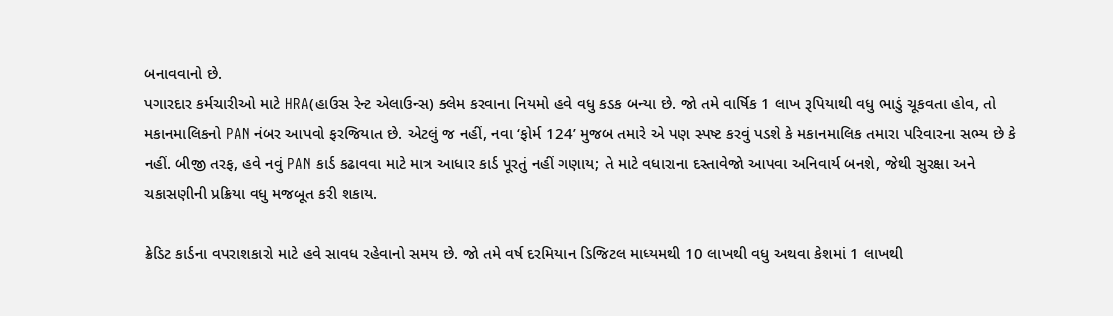બનાવવાનો છે.
પગારદાર કર્મચારીઓ માટે HRA(હાઉસ રેન્ટ એલાઉન્સ) ક્લેમ કરવાના નિયમો હવે વધુ કડક બન્યા છે. જો તમે વાર્ષિક 1 લાખ રૂપિયાથી વધુ ભાડું ચૂકવતા હોવ, તો મકાનમાલિકનો PAN નંબર આપવો ફરજિયાત છે. એટલું જ નહીં, નવા ‘ફોર્મ 124’ મુજબ તમારે એ પણ સ્પષ્ટ કરવું પડશે કે મકાનમાલિક તમારા પરિવારના સભ્ય છે કે નહીં. બીજી તરફ, હવે નવું PAN કાર્ડ કઢાવવા માટે માત્ર આધાર કાર્ડ પૂરતું નહીં ગણાય; તે માટે વધારાના દસ્તાવેજો આપવા અનિવાર્ય બનશે, જેથી સુરક્ષા અને ચકાસણીની પ્રક્રિયા વધુ મજબૂત કરી શકાય.

ક્રેડિટ કાર્ડના વપરાશકારો માટે હવે સાવધ રહેવાનો સમય છે. જો તમે વર્ષ દરમિયાન ડિજિટલ માધ્યમથી 10 લાખથી વધુ અથવા કેશમાં 1 લાખથી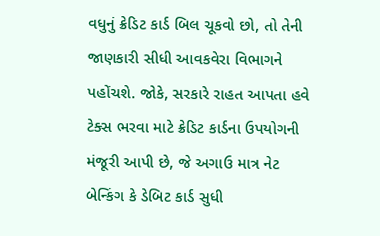વધુનું ક્રેડિટ કાર્ડ બિલ ચૂકવો છો, તો તેની જાણકારી સીધી આવકવેરા વિભાગને પહોંચશે. જોકે, સરકારે રાહત આપતા હવે ટેક્સ ભરવા માટે ક્રેડિટ કાર્ડના ઉપયોગની મંજૂરી આપી છે, જે અગાઉ માત્ર નેટ બેન્કિંગ કે ડેબિટ કાર્ડ સુધી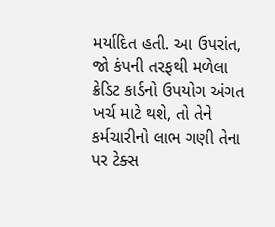મર્યાદિત હતી. આ ઉપરાંત, જો કંપની તરફથી મળેલા ક્રેડિટ કાર્ડનો ઉપયોગ અંગત ખર્ચ માટે થશે, તો તેને કર્મચારીનો લાભ ગણી તેના પર ટેક્સ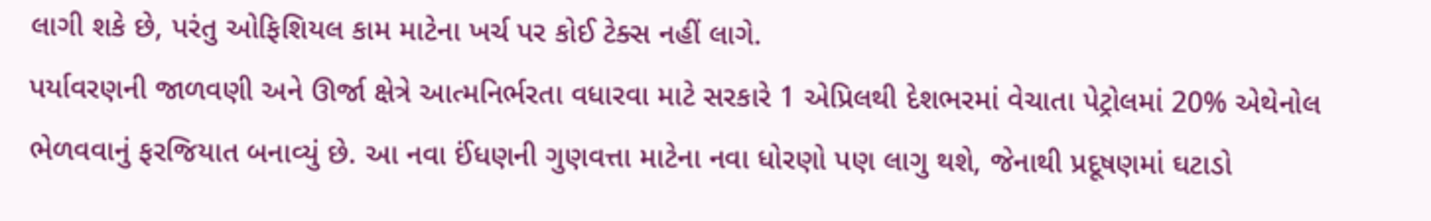લાગી શકે છે, પરંતુ ઓફિશિયલ કામ માટેના ખર્ચ પર કોઈ ટેક્સ નહીં લાગે.
પર્યાવરણની જાળવણી અને ઊર્જા ક્ષેત્રે આત્મનિર્ભરતા વધારવા માટે સરકારે 1 એપ્રિલથી દેશભરમાં વેચાતા પેટ્રોલમાં 20% એથેનોલ ભેળવવાનું ફરજિયાત બનાવ્યું છે. આ નવા ઈંધણની ગુણવત્તા માટેના નવા ધોરણો પણ લાગુ થશે, જેનાથી પ્રદૂષણમાં ઘટાડો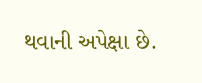થવાની અપેક્ષા છે.